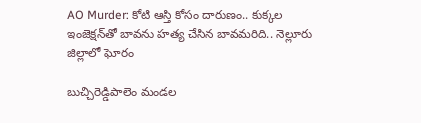AO Murder: కోటి ఆస్తి కోసం దారుణం.. కుక్కల ఇంజెక్షన్‌తో బావను హత్య చేసిన బావమరిది.. నెల్లూరు జిల్లాలో ఘోరం

బుచ్చిరెడ్డిపాలెం మండల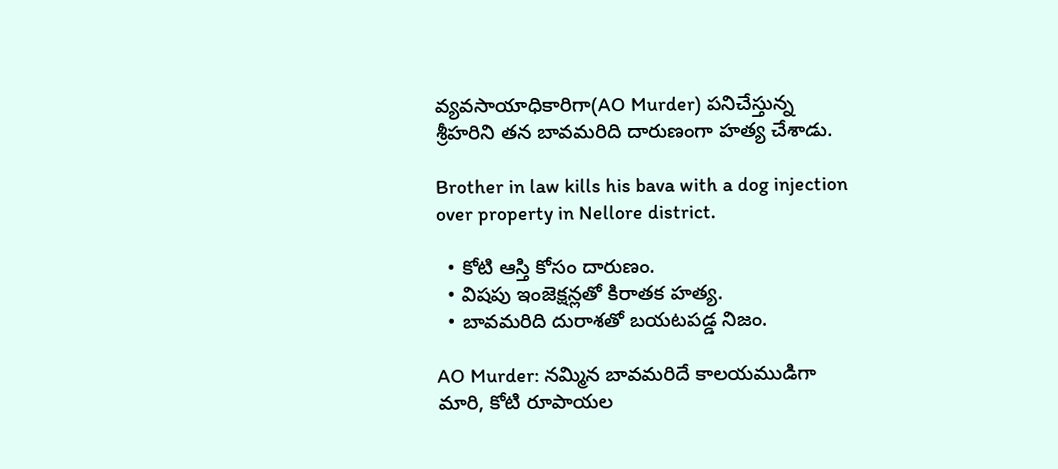వ్యవసాయాధికారిగా(AO Murder) పనిచేస్తున్న శ్రీహరిని తన బావమరిది దారుణంగా హత్య చేశాడు.

Brother in law kills his bava with a dog injection over property in Nellore district.

  • కోటి ఆస్తి కోసం దారుణం.
  • విషపు ఇంజెక్షన్లతో కిరాతక హత్య.
  • బావమరిది దురాశతో బయటపడ్డ నిజం.

AO Murder: నమ్మిన బావమరిదే కాలయముడిగా మారి, కోటి రూపాయల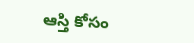ఆస్తి కోసం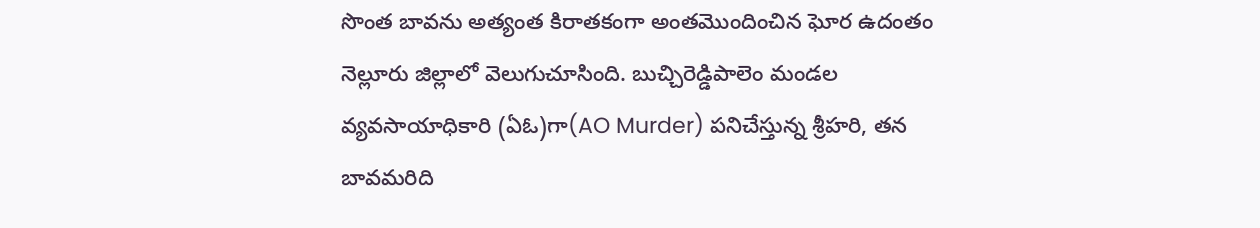సొంత బావను అత్యంత కిరాతకంగా అంతమొందించిన ఘోర ఉదంతం నెల్లూరు జిల్లాలో వెలుగుచూసింది. బుచ్చిరెడ్డిపాలెం మండల వ్యవసాయాధికారి (ఏఓ)గా(AO Murder) పనిచేస్తున్న శ్రీహరి, తన బావమరిది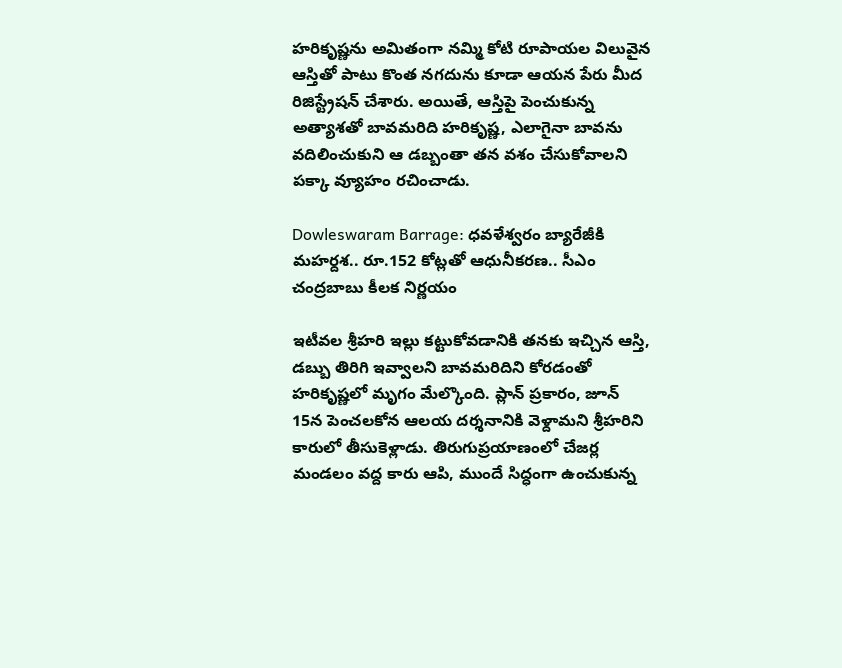హరికృష్ణను అమితంగా నమ్మి కోటి రూపాయల విలువైన ఆస్తితో పాటు కొంత నగదును కూడా ఆయన పేరు మీద రిజిస్ట్రేషన్ చేశారు. అయితే, ఆస్తిపై పెంచుకున్న అత్యాశతో బావమరిది హరికృష్ణ, ఎలాగైనా బావను వదిలించుకుని ఆ డబ్బంతా తన వశం చేసుకోవాలని పక్కా వ్యూహం రచించాడు.

Dowleswaram Barrage: ధవళేశ్వరం బ్యారేజీకి మహర్దశ.. రూ.152 కోట్లతో ఆధునీకరణ.. సీఎం చంద్రబాబు కీలక నిర్ణయం

ఇటీవల శ్రీహరి ఇల్లు కట్టుకోవడానికి తనకు ఇచ్చిన ఆస్తి, డబ్బు తిరిగి ఇవ్వాలని బావమరిదిని కోరడంతో హరికృష్ణలో మృగం మేల్కొంది. ప్లాన్ ప్రకారం, జూన్ 15న పెంచలకోన ఆలయ దర్శనానికి వెళ్దామని శ్రీహరిని కారులో తీసుకెళ్లాడు. తిరుగుప్రయాణంలో చేజర్ల మండలం వద్ద కారు ఆపి, ముందే సిద్ధంగా ఉంచుకున్న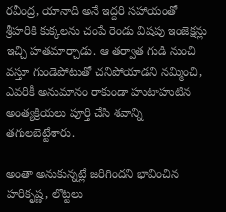రవీంద్ర, యానాది అనే ఇద్దరి సహాయంతో శ్రీహరికి కుక్కలను చంపే రెండు విషపు ఇంజెక్షన్లు ఇచ్చి హతమార్చాడు. ఆ తర్వాత గుడి నుంచి వస్తూ గుండెపోటుతో చనిపోయాడని నమ్మించి, ఎవరికీ అనుమానం రాకుండా హుటాహుటిన అంత్యక్రియలు పూర్తి చేసి శవాన్ని తగులబెట్టేశారు.

అంతా అనుకున్నట్లే జరిగిందని భావించిన హరికృష్ణ, లొట్టలు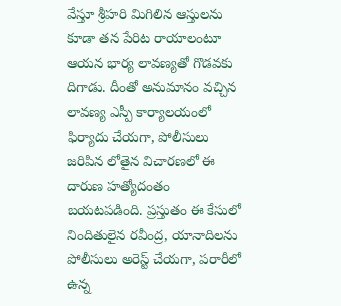వేస్తూ శ్రీహరి మిగిలిన ఆస్తులను కూడా తన పేరిట రాయాలంటూ ఆయన భార్య లావణ్యతో గొడవకు దిగాడు. దీంతో అనుమానం వచ్చిన లావణ్య ఎస్పీ కార్యాలయంలో ఫిర్యాదు చేయగా, పోలీసులు జరిపిన లోతైన విచారణలో ఈ దారుణ హత్యోదంతం బయటపడింది. ప్రస్తుతం ఈ కేసులో నిందితులైన రవీంద్ర, యానాదిలను పోలీసులు అరెస్ట్ చేయగా, పరారీలో ఉన్న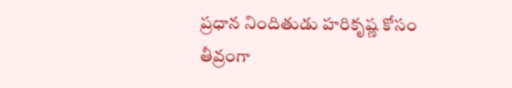ప్రధాన నిందితుడు హరికృష్ణ కోసం తీవ్రంగా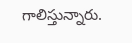గాలిస్తున్నారు.